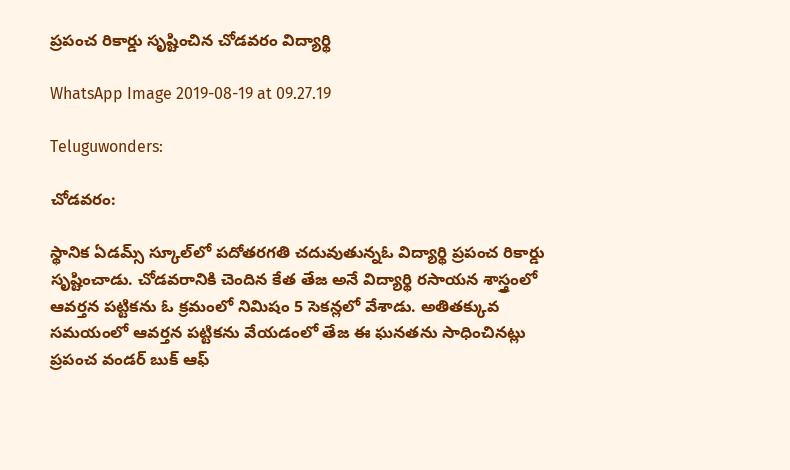ప్రపంచ రికార్డు సృష్టించిన చోడవరం విద్యార్థి

WhatsApp Image 2019-08-19 at 09.27.19

Teluguwonders:

చోడవరం:

స్థానిక ఏడమ్స్‌ స్కూల్‌లో పదోతరగతి చదువుతున్నఓ విద్యార్థి ప్రపంచ రికార్డు సృష్టించాడు. చోడవరానికి చెందిన కేత తేజ అనే విద్యార్థి రసాయన శాస్త్రంలో ఆవర్తన పట్టికను ఓ క్రమంలో నిమిషం 5 సెకన్లలో వేశాడు. అతితక్కువ సమయంలో ఆవర్తన పట్టికను వేయడంలో తేజ ఈ ఘనతను సాధించినట్లు ప్రపంచ వండర్‌ బుక్‌ ఆఫ్‌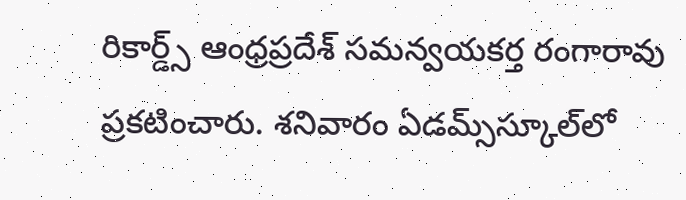రికార్డ్స్‌ ఆంధ్రప్రదేశ్‌ సమన్వయకర్త రంగారావు ప్రకటించారు. శనివారం ఏడమ్స్‌స్కూల్‌లో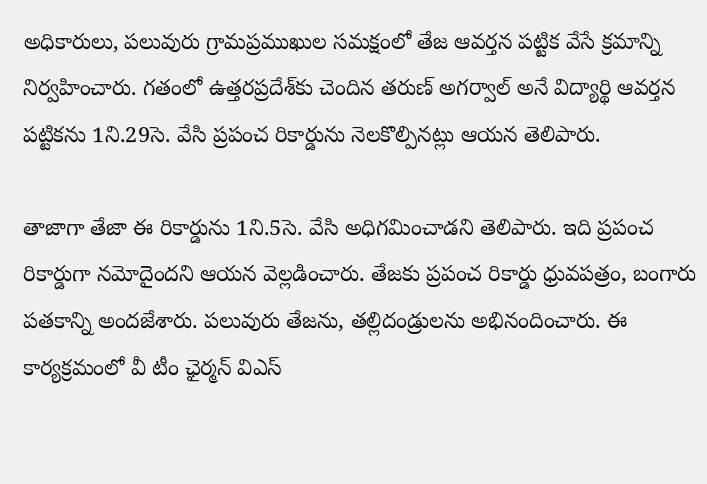అధికారులు, పలువురు గ్రామప్రముఖుల సమక్షంలో తేజ ఆవర్తన పట్టిక వేసే క్రమాన్ని నిర్వహించారు. గతంలో ఉత్తరప్రదేశ్‌కు చెందిన తరుణ్‌ అగర్వాల్‌ అనే విద్యార్థి ఆవర్తన పట్టికను 1ని.29సె. వేసి ప్రపంచ రికార్డును నెలకొల్పినట్లు ఆయన తెలిపారు.

తాజాగా తేజా ఈ రికార్డును 1ని.5సె. వేసి అధిగమించాడని తెలిపారు. ఇది ప్రపంచ రికార్డుగా నమోదైందని ఆయన వెల్లడించారు. తేజకు ప్రపంచ రికార్డు ధ్రువపత్రం, బంగారు పతకాన్ని అందజేశారు. పలువురు తేజను, తల్లిదండ్రులను అభినందించారు. ఈ కార్యక్రమంలో వీ టీం ఛైర్మన్‌ విఎస్‌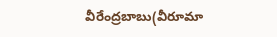వీరేంద్రబాబు(వీరూమా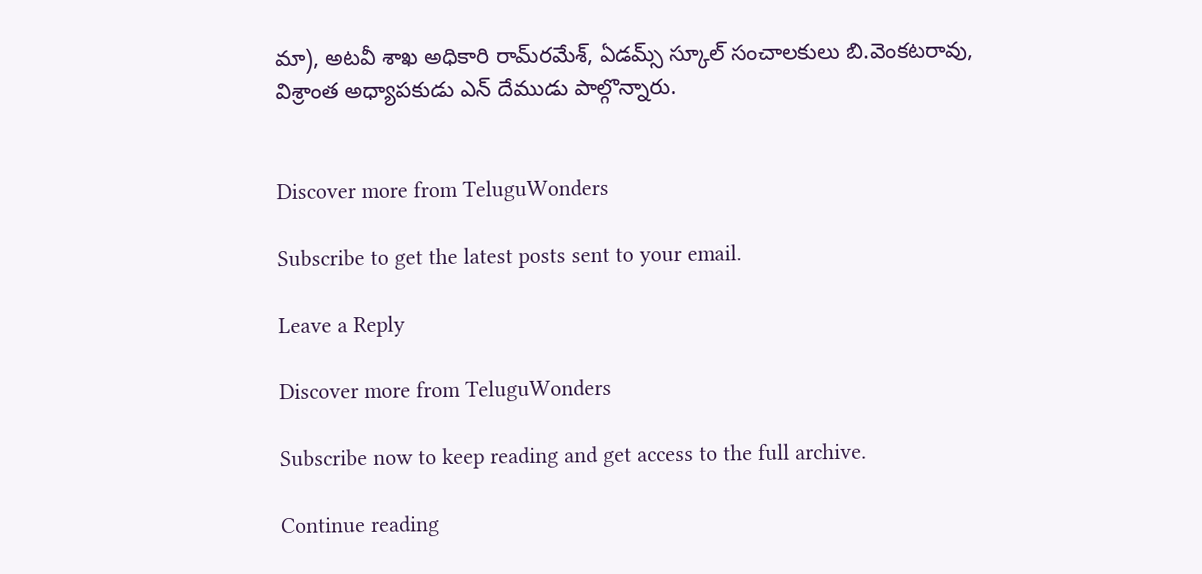మా), అటవీ శాఖ అధికారి రామ్‌రమేశ్‌, ఏడమ్స్‌ స్కూల్‌ సంచాలకులు బి.వెంకటరావు, విశ్రాంత అధ్యాపకుడు ఎన్‌ దేముడు పాల్గొన్నారు.


Discover more from TeluguWonders

Subscribe to get the latest posts sent to your email.

Leave a Reply

Discover more from TeluguWonders

Subscribe now to keep reading and get access to the full archive.

Continue reading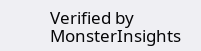Verified by MonsterInsights